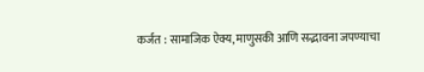कर्जत : सामाजिक ऐक्य, माणुसकी आणि सद्भावना जपण्याचा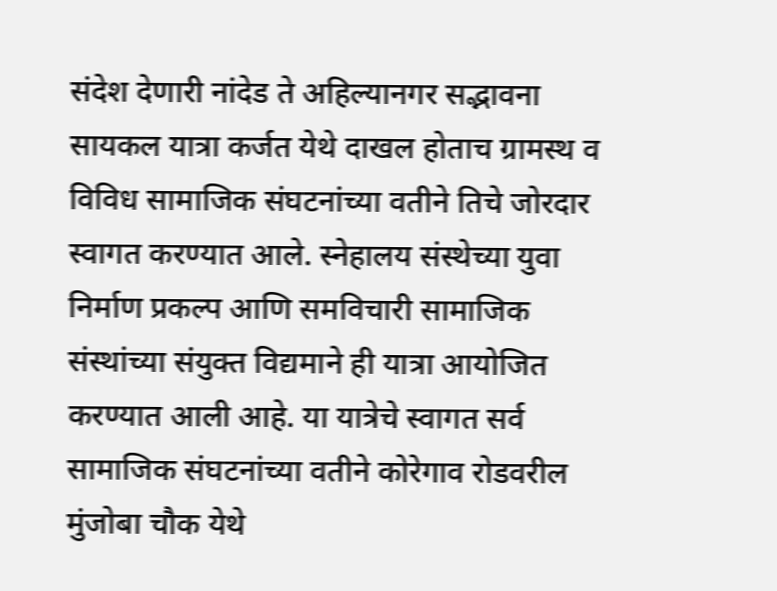संदेश देणारी नांदेड ते अहिल्यानगर सद्भावना सायकल यात्रा कर्जत येथे दाखल होताच ग्रामस्थ व विविध सामाजिक संघटनांच्या वतीने तिचे जोरदार स्वागत करण्यात आले. स्नेहालय संस्थेच्या युवा निर्माण प्रकल्प आणि समविचारी सामाजिक संस्थांच्या संयुक्त विद्यमाने ही यात्रा आयोजित करण्यात आली आहे. या यात्रेचे स्वागत सर्व सामाजिक संघटनांच्या वतीने कोरेगाव रोडवरील मुंजोबा चौक येथे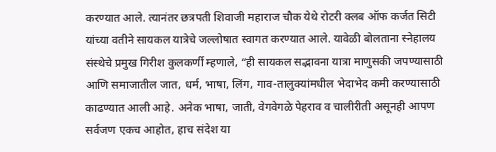करण्यात आले. त्यानंतर छत्रपती शिवाजी महाराज चौक येथे रोटरी क्लब ऑफ कर्जत सिटी यांच्या वतीने सायकल यात्रेचे जल्लोषात स्वागत करण्यात आले. यावेळी बोलताना स्नेहालय संस्थेचे प्रमुख गिरीश कुलकर्णी म्हणाले, “ही सायकल सद्भावना यात्रा माणुसकी जपण्यासाठी आणि समाजातील जात, धर्म, भाषा, लिंग, गाव-तालुक्यांमधील भेदाभेद कमी करण्यासाठी काढण्यात आली आहे. अनेक भाषा, जाती, वेगवेगळे पेहराव व चालीरीती असूनही आपण सर्वजण एकच आहोत, हाच संदेश या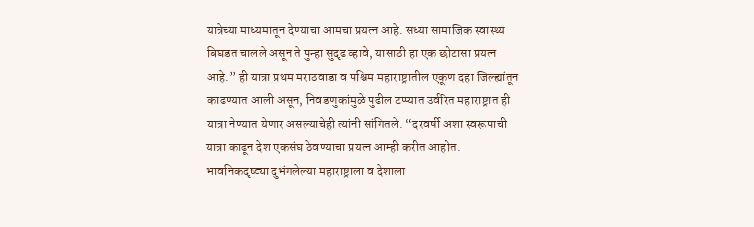यात्रेच्या माध्यमातून देण्याचा आमचा प्रयत्न आहे. सध्या सामाजिक स्वास्थ्य बिघडत चालले असून ते पुन्हा सुदृढ व्हावे, यासाठी हा एक छोटासा प्रयत्न आहे.” ही यात्रा प्रथम मराठवाडा व पश्चिम महाराष्ट्रातील एकूण दहा जिल्ह्यांतून काढण्यात आली असून, निवडणुकांमुळे पुढील टप्प्यात उर्वरित महाराष्ट्रात ही यात्रा नेण्यात येणार असल्याचेही त्यांनी सांगितले. “दरवर्षी अशा स्वरूपाची यात्रा काढून देश एकसंघ ठेवण्याचा प्रयत्न आम्ही करीत आहोत. भावनिकदृष्ट्या दुभंगलेल्या महाराष्ट्राला व देशाला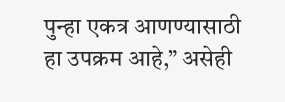पुन्हा एकत्र आणण्यासाठी हा उपक्रम आहे,” असेही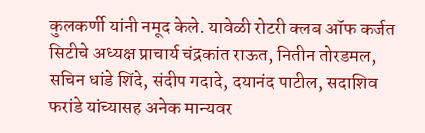कुलकर्णी यांनी नमूद केले. यावेळी रोटरी क्लब ऑफ कर्जत सिटीचे अध्यक्ष प्राचार्य चंद्रकांत राऊत, नितीन तोरडमल, सचिन धांडे शिंदे, संदीप गदादे, दयानंद पाटील, सदाशिव फरांडे यांच्यासह अनेक मान्यवर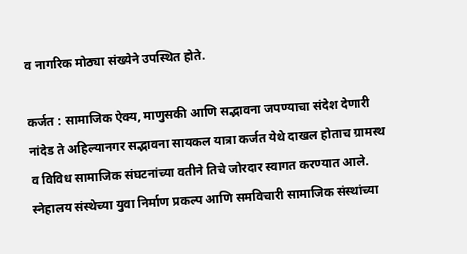व नागरिक मोठ्या संख्येने उपस्थित होते.

कर्जत : सामाजिक ऐक्य, माणुसकी आणि सद्भावना जपण्याचा संदेश देणारी नांदेड ते अहिल्यानगर सद्भावना सायकल यात्रा कर्जत येथे दाखल होताच ग्रामस्थ व विविध सामाजिक संघटनांच्या वतीने तिचे जोरदार स्वागत करण्यात आले. स्नेहालय संस्थेच्या युवा निर्माण प्रकल्प आणि समविचारी सामाजिक संस्थांच्या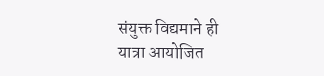संयुक्त विद्यमाने ही यात्रा आयोजित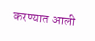करण्यात आली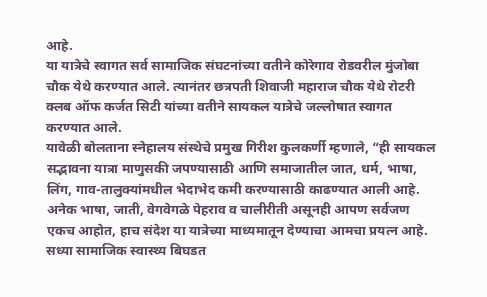आहे.
या यात्रेचे स्वागत सर्व सामाजिक संघटनांच्या वतीने कोरेगाव रोडवरील मुंजोबा चौक येथे करण्यात आले. त्यानंतर छत्रपती शिवाजी महाराज चौक येथे रोटरी क्लब ऑफ कर्जत सिटी यांच्या वतीने सायकल यात्रेचे जल्लोषात स्वागत करण्यात आले.
यावेळी बोलताना स्नेहालय संस्थेचे प्रमुख गिरीश कुलकर्णी म्हणाले, “ही सायकल सद्भावना यात्रा माणुसकी जपण्यासाठी आणि समाजातील जात, धर्म, भाषा, लिंग, गाव-तालुक्यांमधील भेदाभेद कमी करण्यासाठी काढण्यात आली आहे. अनेक भाषा, जाती, वेगवेगळे पेहराव व चालीरीती असूनही आपण सर्वजण एकच आहोत, हाच संदेश या यात्रेच्या माध्यमातून देण्याचा आमचा प्रयत्न आहे. सध्या सामाजिक स्वास्थ्य बिघडत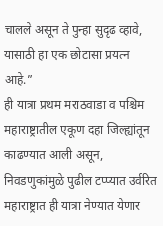चालले असून ते पुन्हा सुदृढ व्हावे, यासाठी हा एक छोटासा प्रयत्न आहे.”
ही यात्रा प्रथम मराठवाडा व पश्चिम महाराष्ट्रातील एकूण दहा जिल्ह्यांतून काढण्यात आली असून, निवडणुकांमुळे पुढील टप्प्यात उर्वरित महाराष्ट्रात ही यात्रा नेण्यात येणार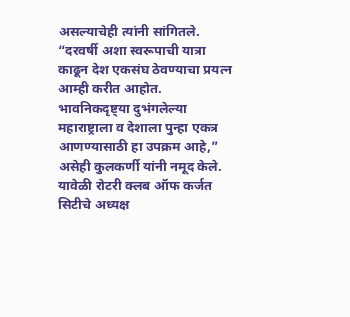असल्याचेही त्यांनी सांगितले. “दरवर्षी अशा स्वरूपाची यात्रा काढून देश एकसंघ ठेवण्याचा प्रयत्न आम्ही करीत आहोत. भावनिकदृष्ट्या दुभंगलेल्या महाराष्ट्राला व देशाला पुन्हा एकत्र आणण्यासाठी हा उपक्रम आहे,” असेही कुलकर्णी यांनी नमूद केले.
यावेळी रोटरी क्लब ऑफ कर्जत सिटीचे अध्यक्ष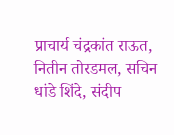प्राचार्य चंद्रकांत राऊत, नितीन तोरडमल, सचिन धांडे शिंदे, संदीप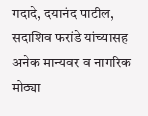गदादे, दयानंद पाटील, सदाशिव फरांडे यांच्यासह अनेक मान्यवर व नागरिक मोठ्या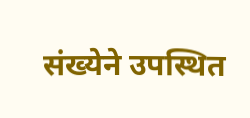संख्येने उपस्थित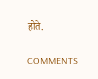होते.

COMMENTS